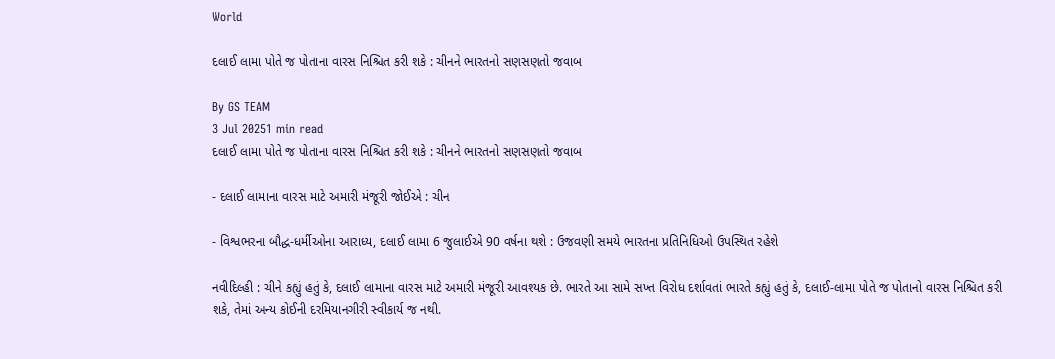World

દલાઈ લામા પોતે જ પોતાના વારસ નિશ્ચિત કરી શકે : ચીનને ભારતનો સણસણતો જવાબ

By GS TEAM
3 Jul 20251 min read
દલાઈ લામા પોતે જ પોતાના વારસ નિશ્ચિત કરી શકે : ચીનને ભારતનો સણસણતો જવાબ

- દલાઈ લામાના વારસ માટે અમારી મંજૂરી જોઈએ : ચીન

- વિશ્વભરના બૌદ્ધ-ધર્મીઓના આરાધ્ય, દલાઈ લામા 6 જુલાઈએ 90 વર્ષના થશે : ઉજવણી સમયે ભારતના પ્રતિનિધિઓ ઉપસ્થિત રહેશે

નવીદિલ્હી : ચીને કહ્યું હતું કે, દલાઈ લામાના વારસ માટે અમારી મંજૂરી આવશ્યક છે. ભારતે આ સામે સખ્ત વિરોધ દર્શાવતાં ભારતે કહ્યું હતું કે, દલાઈ-લામા પોતે જ પોતાનો વારસ નિશ્ચિત કરી શકે, તેમાં અન્ય કોઈની દરમિયાનગીરી સ્વીકાર્ય જ નથી.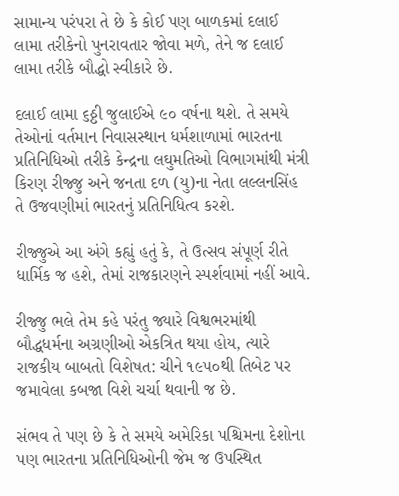સામાન્ય પરંપરા તે છે કે કોઈ પણ બાળકમાં દલાઈ લામા તરીકેનો પુનરાવતાર જોવા મળે, તેને જ દલાઈ લામા તરીકે બૌદ્ધો સ્વીકારે છે.

દલાઈ લામા ૬ઠ્ઠી જુલાઈએ ૯૦ વર્ષના થશે. તે સમયે તેઓનાં વર્તમાન નિવાસસ્થાન ધર્મશાળામાં ભારતના પ્રતિનિધિઓ તરીકે કેન્દ્રના લઘુમતિઓ વિભાગમાંથી મંત્રી કિરણ રીજ્જુ અને જનતા દળ (યુ)ના નેતા લલ્લનસિંહ તે ઉજવણીમાં ભારતનું પ્રતિનિધિત્વ કરશે.

રીજ્જુએ આ અંગે કહ્યું હતું કે, તે ઉત્સવ સંપૂર્ણ રીતે ધાર્મિક જ હશે, તેમાં રાજકારણને સ્પર્શવામાં નહીં આવે.

રીજ્જુ ભલે તેમ કહે પરંતુ જ્યારે વિશ્વભરમાંથી બૌદ્ધધર્મના અગ્રણીઓ એકત્રિત થયા હોય, ત્યારે રાજકીય બાબતો વિશેષત: ચીને ૧૯૫૦થી તિબેટ પર જમાવેલા કબજા વિશે ચર્ચા થવાની જ છે.

સંભવ તે પણ છે કે તે સમયે અમેરિકા પશ્ચિમના દેશોના પણ ભારતના પ્રતિનિધિઓની જેમ જ ઉપસ્થિત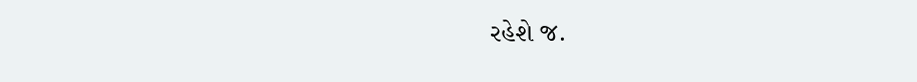રહેશે જ.